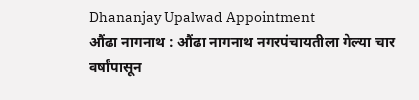Dhananjay Upalwad Appointment
औंढा नागनाथ : औंढा नागनाथ नगरपंचायतीला गेल्या चार वर्षांपासून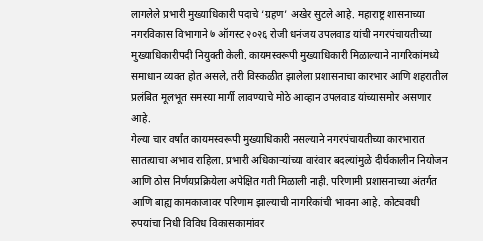लागलेले प्रभारी मुख्याधिकारी पदाचे ‘ग्रहण’ अखेर सुटले आहे. महाराष्ट्र शासनाच्या नगरविकास विभागाने ७ ऑगस्ट २०२६ रोजी धनंजय उपलवाड यांची नगरपंचायतीच्या मुख्याधिकारीपदी नियुक्ती केली. कायमस्वरूपी मुख्याधिकारी मिळाल्याने नागरिकांमध्ये समाधान व्यक्त होत असले, तरी विस्कळीत झालेला प्रशासनाचा कारभार आणि शहरातील प्रलंबित मूलभूत समस्या मार्गी लावण्याचे मोठे आव्हान उपलवाड यांच्यासमोर असणार आहे.
गेल्या चार वर्षांत कायमस्वरूपी मुख्याधिकारी नसल्याने नगरपंचायतीच्या कारभारात सातत्याचा अभाव राहिला. प्रभारी अधिकाऱ्यांच्या वारंवार बदल्यांमुळे दीर्घकालीन नियोजन आणि ठोस निर्णयप्रक्रियेला अपेक्षित गती मिळाली नाही. परिणामी प्रशासनाच्या अंतर्गत आणि बाह्य कामकाजावर परिणाम झाल्याची नागरिकांची भावना आहे. कोट्यवधी रुपयांचा निधी विविध विकासकामांवर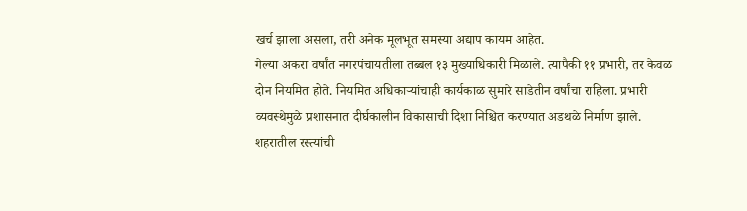खर्च झाला असला, तरी अनेक मूलभूत समस्या अद्याप कायम आहेत.
गेल्या अकरा वर्षांत नगरपंचायतीला तब्बल १३ मुख्याधिकारी मिळाले. त्यापैकी ११ प्रभारी, तर केवळ दोन नियमित होते. नियमित अधिकाऱ्यांचाही कार्यकाळ सुमारे साडेतीन वर्षांचा राहिला. प्रभारी व्यवस्थेमुळे प्रशासनात दीर्घकालीन विकासाची दिशा निश्चित करण्यात अडथळे निर्माण झाले.
शहरातील रस्त्यांची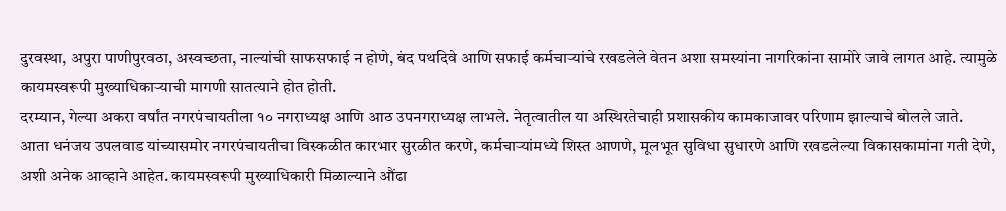दुरवस्था, अपुरा पाणीपुरवठा, अस्वच्छता, नाल्यांची साफसफाई न होणे, बंद पथदिवे आणि सफाई कर्मचाऱ्यांचे रखडलेले वेतन अशा समस्यांना नागरिकांना सामोरे जावे लागत आहे. त्यामुळे कायमस्वरूपी मुख्याधिकाऱ्याची मागणी सातत्याने होत होती.
दरम्यान, गेल्या अकरा वर्षांत नगरपंचायतीला १० नगराध्यक्ष आणि आठ उपनगराध्यक्ष लाभले. नेतृत्वातील या अस्थिरतेचाही प्रशासकीय कामकाजावर परिणाम झाल्याचे बोलले जाते.
आता धनंजय उपलवाड यांच्यासमोर नगरपंचायतीचा विस्कळीत कारभार सुरळीत करणे, कर्मचाऱ्यांमध्ये शिस्त आणणे, मूलभूत सुविधा सुधारणे आणि रखडलेल्या विकासकामांना गती देणे, अशी अनेक आव्हाने आहेत. कायमस्वरूपी मुख्याधिकारी मिळाल्याने औंढा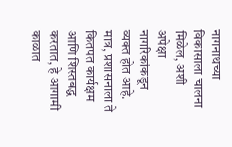नागनाथच्या विकासाला चालना मिळेल, अशी अपेक्षा नागरिकांकडून व्यक्त होत आहे. मात्र, प्रशासनाला ते कितपत कार्यक्षम आणि शिस्तबद्ध करतात, हे आगामी काळात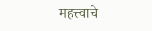महत्त्वाचे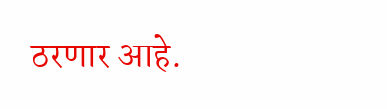ठरणार आहे.